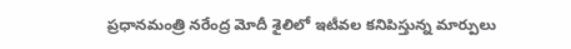ప్రధానమంత్రి నరేంద్ర మోదీ శైలిలో ఇటీవల కనిపిస్తున్న మార్పులు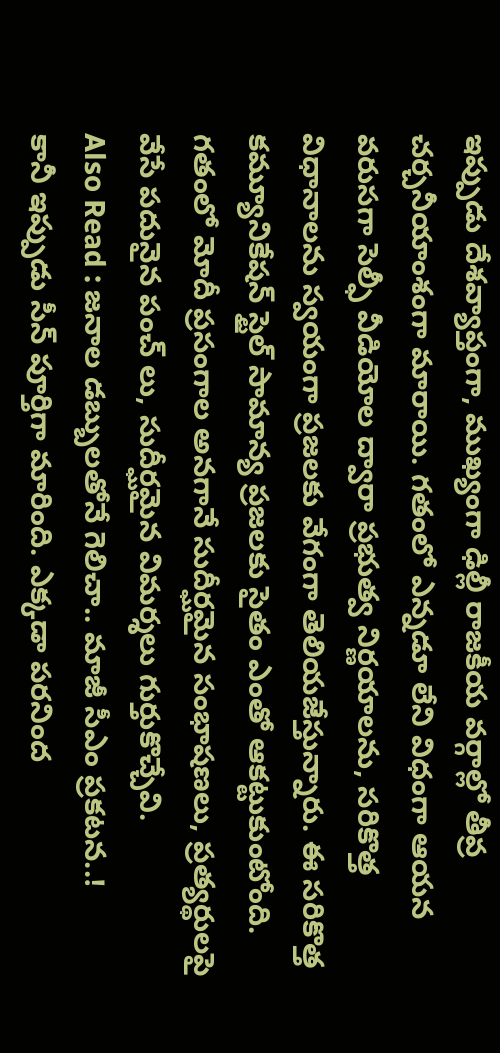ఇప్పుడు దేశవ్యాప్తంగా, ముఖ్యంగా ఢిల్లీ రాజకీయ వర్గాల్లో తీవ్ర చర్చనీయాంశంగా మారాయి. గతంలో ఎన్నడూ లేని విధంగా ఆయన వరుసగా సెల్ఫీ వీడియోల ద్వారా ప్రభుత్వ నిర్ణయాలను, సరికొత్త విధానాలను స్వయంగా ప్రజలకు వేగంగా తెలియజేస్తున్నారు. ఈ సరికొత్త కమ్యూనికేషన్ స్టైల్ సామాన్య ప్రజలకు సైతం ఎంతో ఆకట్టుకుంటోంది. గతంలో మోదీ ప్రసంగాల అనగానే సుదీర్ఘమైన సంభాషణలు, ప్రత్యర్థులపై వేసే పదునైన పంచ్ లు, సుదీర్ఘమైన విమర్శలు గుర్తుకొచ్చేవి.
Also Read : జనాల డబ్బులతోనే గెలిచా.. మాజీ సీఎం ప్రకటన..!
కానీ ఇప్పుడు సీన్ పూర్తిగా మారింది. ఎక్కడా పరనింద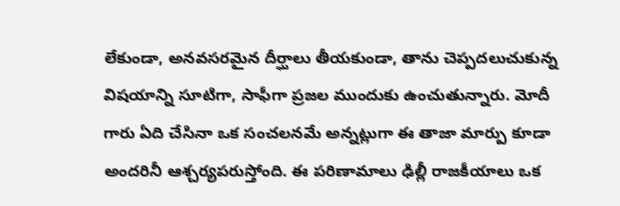లేకుండా, అనవసరమైన దీర్ఘాలు తీయకుండా, తాను చెప్పదలుచుకున్న విషయాన్ని సూటిగా, సాఫీగా ప్రజల ముందుకు ఉంచుతున్నారు. మోదీ గారు ఏది చేసినా ఒక సంచలనమే అన్నట్లుగా ఈ తాజా మార్పు కూడా అందరినీ ఆశ్చర్యపరుస్తోంది. ఈ పరిణామాలు ఢిల్లీ రాజకీయాలు ఒక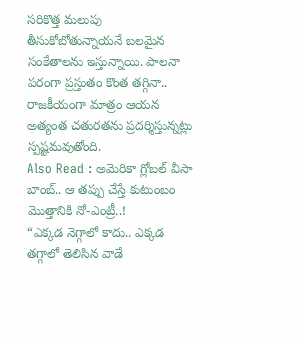సరికొత్త మలుపు తీసుకోబోతున్నాయనే బలమైన సంకేతాలను ఇస్తున్నాయి. పాలనా పరంగా ప్రస్తుతం కొంత తగ్గినా.. రాజకీయంగా మాత్రం ఆయన అత్యంత చతురతను ప్రదర్శిస్తున్నట్లు స్పష్టమవుతోంది.
Also Read : అమెరికా గ్లోబల్ వీసా బాంబ్.. ఆ తప్పు చేస్తే కుటుంబం మొత్తానికి నో-ఎంట్రీ..!
“ఎక్కడ నెగ్గాలో కాదు.. ఎక్కడ తగ్గాలో తెలిసిన వాడే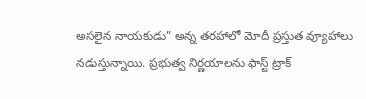అసలైన నాయకుడు” అన్న తరహాలో మోదీ ప్రస్తుత వ్యూహాలు నడుస్తున్నాయి. ప్రభుత్వ నిర్ణయాలను ఫాస్ట్ ట్రాక్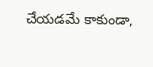చేయడమే కాకుండా,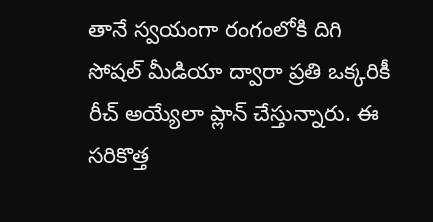తానే స్వయంగా రంగంలోకి దిగి సోషల్ మీడియా ద్వారా ప్రతి ఒక్కరికీ రీచ్ అయ్యేలా ప్లాన్ చేస్తున్నారు. ఈ సరికొత్త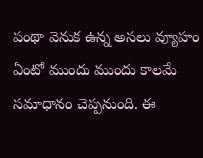పంథా వెనుక ఉన్న అసలు వ్యూహం ఏంటో ముందు ముందు కాలమే సమాధానం చెప్పనుంది. ఈ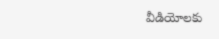వీడియోలకు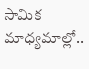సామిక మాధ్యమాల్లో..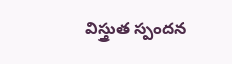విస్త్రుత స్పందన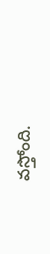వస్తోంది.